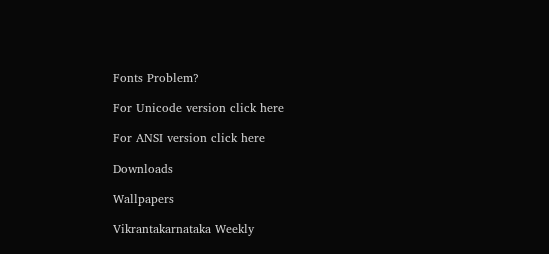Fonts Problem?

For Unicode version click here

For ANSI version click here

Downloads

Wallpapers

Vikrantakarnataka Weekly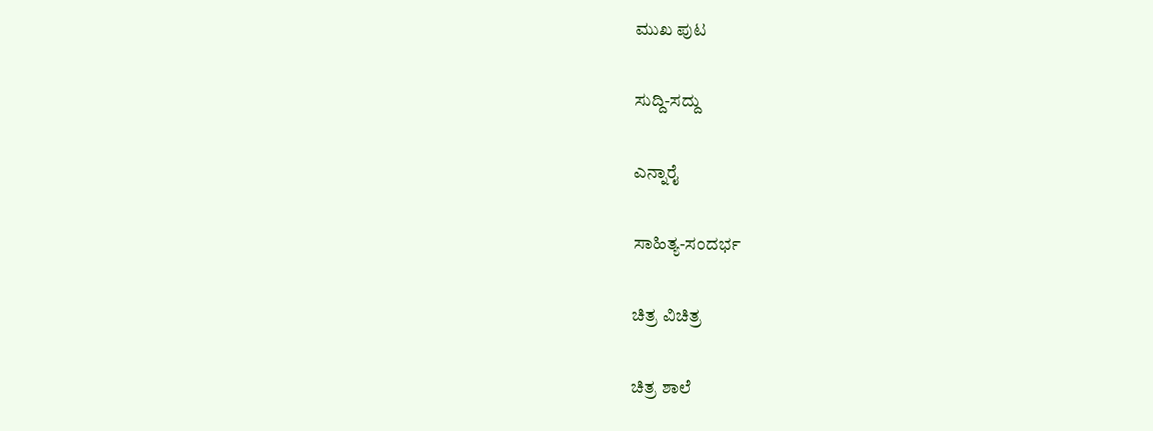ಮುಖ ಪುಟ

ಸುದ್ದಿ-ಸದ್ದು

ಎನ್ನಾರೈ

ಸಾಹಿತ್ಯ-ಸಂದರ್ಭ

ಚಿತ್ರ ವಿಚಿತ್ರ

ಚಿತ್ರ ಶಾಲೆ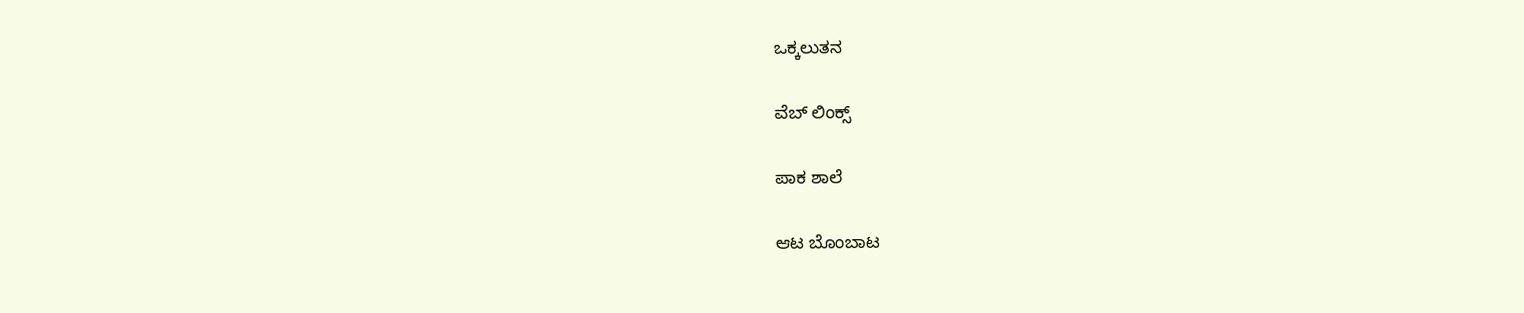ಒಕ್ಕಲುತನ

ವೆಬ್ ಲಿಂಕ್ಸ್

ಪಾಕ ಶಾಲೆ

ಆಟ ಬೊಂಬಾಟ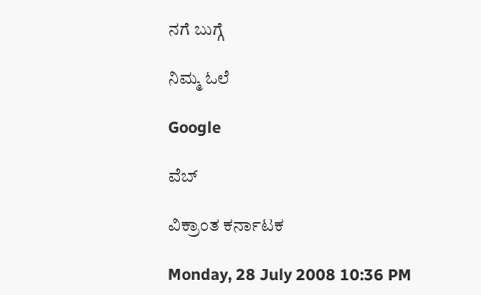ನಗೆ ಬುಗ್ಗೆ

ನಿಮ್ಮ ಓಲೆ

Google

ವೆಬ್

ವಿಕ್ರಾಂತ ಕರ್ನಾಟಕ

Monday, 28 July 2008 10:36 PM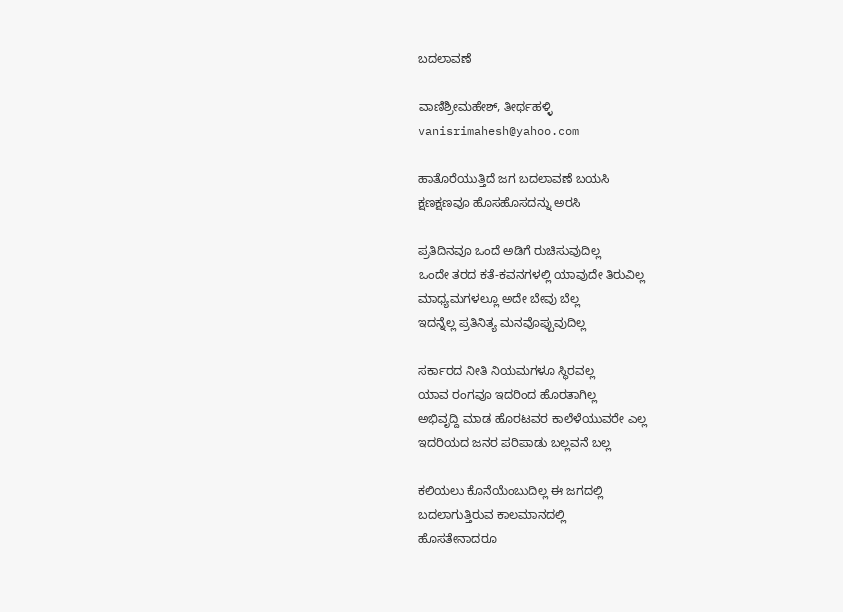ಬದಲಾವಣೆ

ವಾಣಿಶ್ರೀಮಹೇಶ್, ತೀರ್ಥಹಳ್ಳಿ
vanisrimahesh@yahoo.com

ಹಾತೊರೆಯುತ್ತಿದೆ ಜಗ ಬದಲಾವಣೆ ಬಯಸಿ
ಕ್ಷಣಕ್ಷಣವೂ ಹೊಸಹೊಸದನ್ನು ಅರಸಿ

ಪ್ರತಿದಿನವೂ ಒಂದೆ ಅಡಿಗೆ ರುಚಿಸುವುದಿಲ್ಲ
ಒಂದೇ ತರದ ಕತೆ-ಕವನಗಳಲ್ಲಿ ಯಾವುದೇ ತಿರುವಿಲ್ಲ
ಮಾಧ್ಯಮಗಳಲ್ಲೂ ಅದೇ ಬೇವು ಬೆಲ್ಲ
ಇದನ್ನೆಲ್ಲ ಪ್ರತಿನಿತ್ಯ ಮನವೊಪ್ಪುವುದಿಲ್ಲ

ಸರ್ಕಾರದ ನೀತಿ ನಿಯಮಗಳೂ ಸ್ಥಿರವಲ್ಲ
ಯಾವ ರಂಗವೂ ಇದರಿಂದ ಹೊರತಾಗಿಲ್ಲ
ಅಭಿವೃದ್ದಿ ಮಾಡ ಹೊರಟವರ ಕಾಲೆಳೆಯುವರೇ ಎಲ್ಲ
ಇದರಿಯದ ಜನರ ಪರಿಪಾಡು ಬಲ್ಲವನೆ ಬಲ್ಲ

ಕಲಿಯಲು ಕೊನೆಯೆಂಬುದಿಲ್ಲ ಈ ಜಗದಲ್ಲಿ
ಬದಲಾಗುತ್ತಿರುವ ಕಾಲಮಾನದಲ್ಲಿ
ಹೊಸತೇನಾದರೂ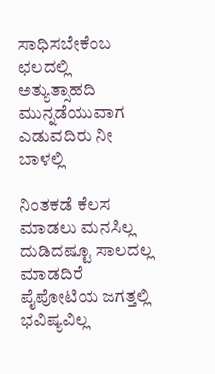ಸಾಧಿಸಬೇಕೆಂಬ ಛಲದಲ್ಲಿ
ಅತ್ಯುತ್ಸಾಹದಿ ಮುನ್ನಡೆಯುವಾಗ ಎಡುವದಿರು ನೀ ಬಾಳಲ್ಲಿ

ನಿಂತಕಡೆ ಕೆಲಸ ಮಾಡಲು ಮನಸಿಲ್ಲ ದುಡಿದಷ್ಟೂ ಸಾಲದಲ್ಲ
ಮಾಡದಿರೆ ಪೈಪೋಟಿಯ ಜಗತ್ತಲ್ಲಿ ಭವಿಷ್ಯವಿಲ್ಲ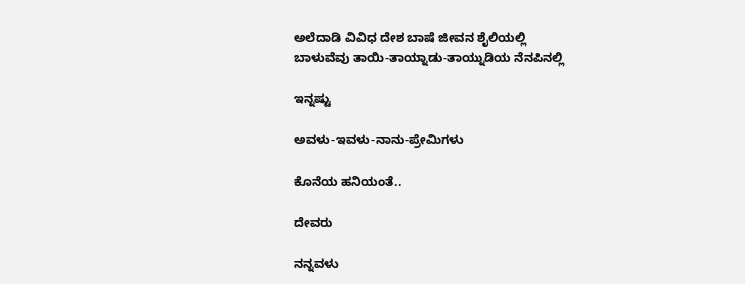ಅಲೆದಾಡಿ ವಿವಿಧ ದೇಶ ಬಾಷೆ ಜೀವನ ಶೈಲಿಯಲ್ಲಿ
ಬಾಳುವೆವು ತಾಯಿ-ತಾಯ್ನಾಡು-ತಾಯ್ನುಡಿಯ ನೆನಪಿನಲ್ಲಿ

ಇನ್ನಷ್ಟು

ಅವಳು-ಇವಳು-ನಾನು-ಪ್ರೇಮಿಗಳು

ಕೊನೆಯ ಹನಿಯಂತೆ..

ದೇವರು

ನನ್ನವಳು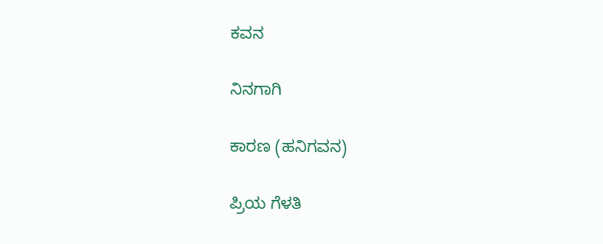ಕವನ

ನಿನಗಾಗಿ

ಕಾರಣ (ಹನಿಗವನ)

ಪ್ರಿಯ ಗೆಳತಿ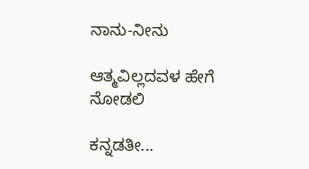ನಾನು-ನೀನು

ಆತ್ಮವಿಲ್ಲದವಳ ಹೇಗೆ ನೋಡಲಿ

ಕನ್ನಡತೀ...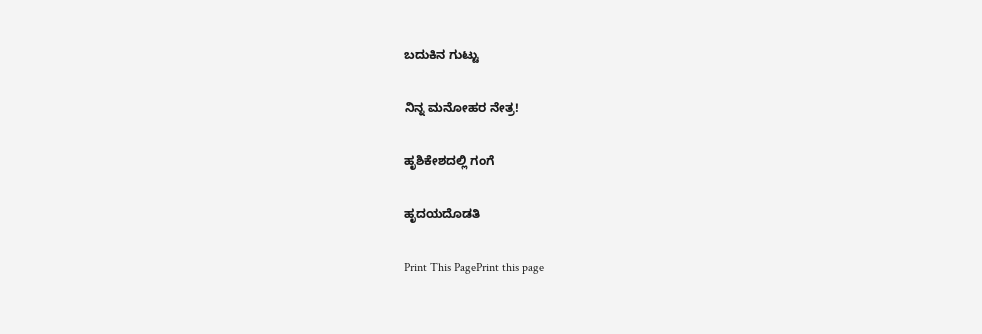ಬದುಕಿನ ಗುಟ್ಟು

ನಿನ್ನ ಮನೋಹರ ನೇತ್ರ!

ಹೃಶಿಕೇಶದಲ್ಲಿ ಗಂಗೆ

ಹೃದಯದೊಡತಿ

Print This PagePrint this page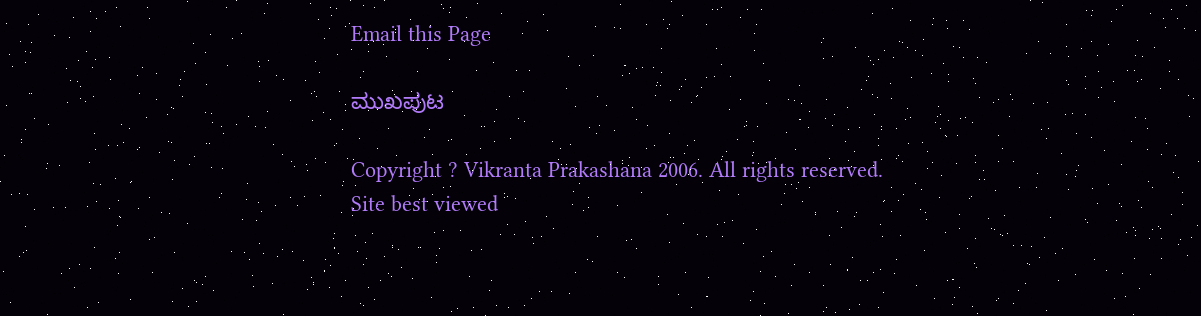Email this Page

ಮುಖಪುಟ

Copyright ? Vikranta Prakashana 2006. All rights reserved.
Site best viewed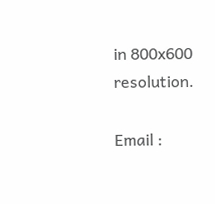in 800x600 resolution.

Email :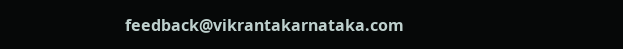feedback@vikrantakarnataka.com